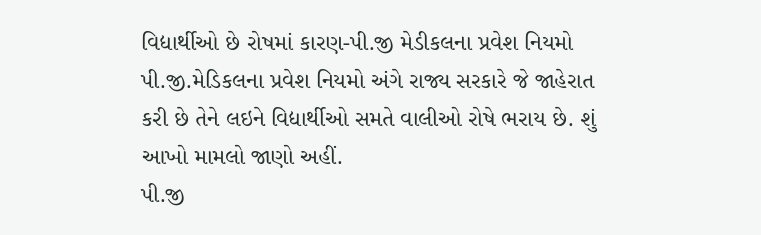વિદ્યાર્થીઓ છે રોષમાં કારણ-પી.જી મેડીકલના પ્રવેશ નિયમો
પી.જી.મેડિકલના પ્રવેશ નિયમો અંગે રાજ્ય સરકારે જે જાહેરાત કરી છે તેને લઇને વિદ્યાર્થીઓ સમતે વાલીઓ રોષે ભરાય છે. શું આખો મામલો જાણો અહીં.
પી.જી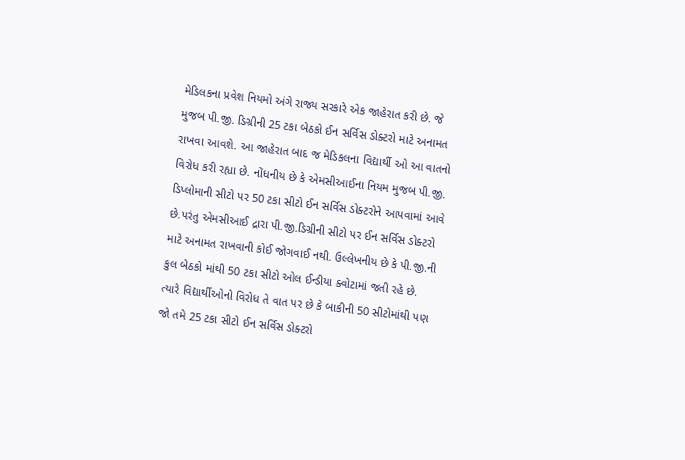મેડિલકના પ્રવેશ નિયમો અંગે રાજ્ય સરકારે એક જાહેરાત કરી છે. જે મુજબ પી.જી. ડિગ્રીની 25 ટકા બેઠકો ઈન સર્વિસ ડોક્ટરો માટે અનામત રાખવા આવશે. આ જાહેરાત બાદ જ મેડિકલના વિદ્યાર્થી ઓ આ વાતનો વિરોધ કરી રહ્યા છે. નોંધનીય છે કે એમસીઆઈના નિયમ મુજબ પી.જી. ડિપ્લોમાની સીટો પર 50 ટકા સીટો ઈન સર્વિસ ડોક્ટરોને આપવામાં આવે છે.પરંતુ એમસીઆઈ દ્રારા પી.જી.ડિગ્રીની સીટો પર ઈન સર્વિસ ડોક્ટરો માટે અનામત રાખવાની કોઈ જોગવાઈ નથી. ઉલ્લેખનીય છે કે પી.જી.ની કુલ બેઠકો માંથી 50 ટકા સીટો ઓલ ઈન્ડીયા ક્વોટામાં જતી રહે છે. ત્યારે વિદ્યાર્થીઓનો વિરોધ તે વાત પર છે કે બાકીની 50 સીટોમાંથી પણ જો તમે 25 ટકા સીટો ઈન સર્વિસ ડોક્ટરો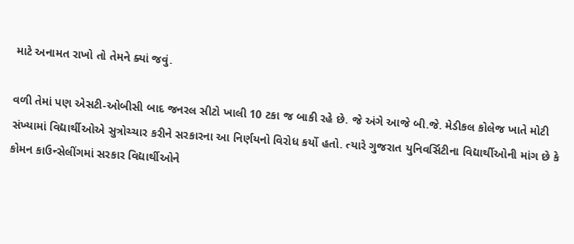માટે અનામત રાખો તો તેમને ક્યાં જવું.

વળી તેમાં પણ એસટી-ઓબીસી બાદ જનરલ સીટો ખાલી 10 ટકા જ બાકી રહે છે. જે અંગે આજે બી.જે. મેડીકલ કોલેજ ખાતે મોટી સંખ્યામાં વિદ્યાર્થીઓએ સુત્રોચ્ચાર કરીને સરકારના આ નિર્ણયનો વિરોધ કર્યો હતો. ત્યારે ગુજરાત યુનિવર્સિટીના વિદ્યાર્થીઓની માંગ છે કે કોમન કાઉન્સેલીંગમાં સરકાર વિદ્યાર્થીઓને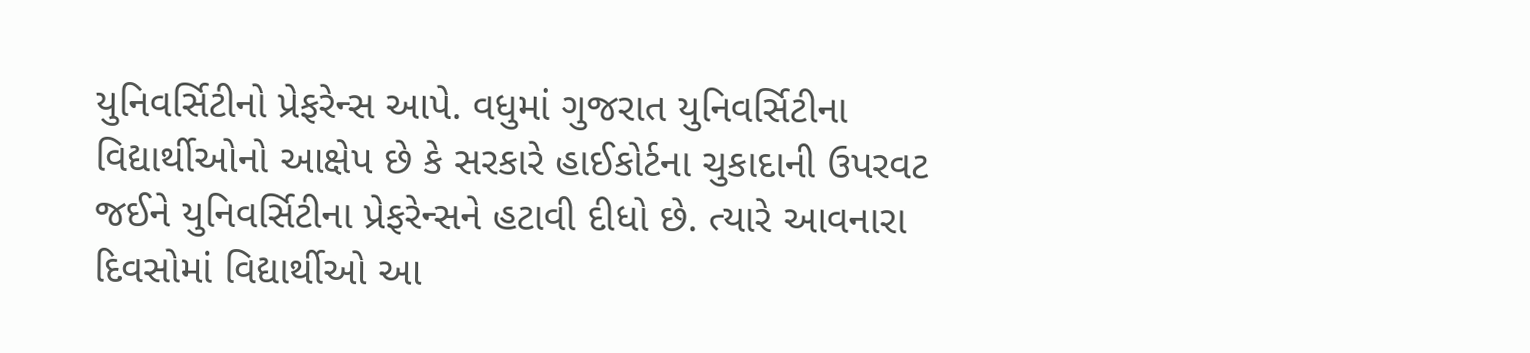યુનિવર્સિટીનો પ્રેફરેન્સ આપે. વધુમાં ગુજરાત યુનિવર્સિટીના વિદ્યાર્થીઓનો આક્ષેપ છે કે સરકારે હાઈકોર્ટના ચુકાદાની ઉપરવટ જઈને યુનિવર્સિટીના પ્રેફરેન્સને હટાવી દીધો છે. ત્યારે આવનારા દિવસોમાં વિદ્યાર્થીઓ આ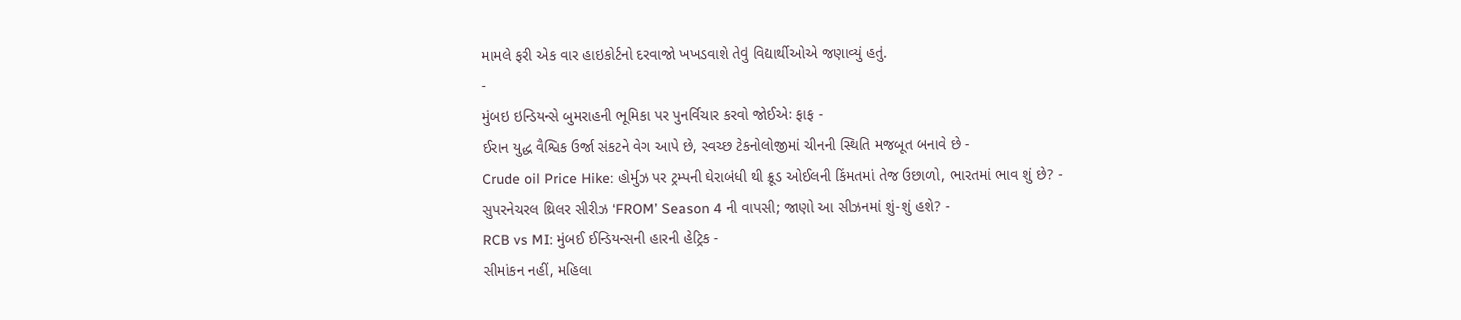મામલે ફરી એક વાર હાઇકોર્ટનો દરવાજો ખખડવાશે તેવું વિદ્યાર્થીઓએ જણાવ્યું હતું.
-
મુંબઇ ઇન્ડિયન્સે બુમરાહની ભૂમિકા પર પુનર્વિચાર કરવો જોઈએઃ ફાફ -
ઈરાન યુદ્ધ વૈશ્વિક ઉર્જા સંકટને વેગ આપે છે, સ્વચ્છ ટેકનોલોજીમાં ચીનની સ્થિતિ મજબૂત બનાવે છે -
Crude oil Price Hike: હોર્મુઝ પર ટ્રમ્પની ઘેરાબંધી થી ક્રૂડ ઓઈલની કિંમતમાં તેજ ઉછાળો, ભારતમાં ભાવ શું છે? -
સુપરનેચરલ થ્રિલર સીરીઝ ‘FROM’ Season 4 ની વાપસી; જાણો આ સીઝનમાં શું-શું હશે? -
RCB vs MI: મુંબઈ ઈન્ડિયન્સની હારની હેટ્રિક -
સીમાંકન નહીં, મહિલા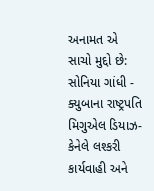અનામત એ સાચો મુદ્દો છે: સોનિયા ગાંધી -
ક્યુબાના રાષ્ટ્રપતિ મિગુએલ ડિયાઝ-કેનેલે લશ્કરી કાર્યવાહી અને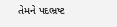તેમને પદભ્રષ્ટ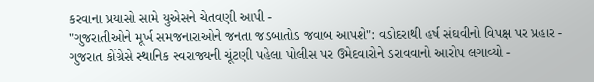કરવાના પ્રયાસો સામે યુએસને ચેતવણી આપી -
"ગુજરાતીઓને મૂર્ખ સમજનારાઓને જનતા જડબાતોડ જવાબ આપશે": વડોદરાથી હર્ષ સંઘવીનો વિપક્ષ પર પ્રહાર -
ગુજરાત કોંગ્રેસે સ્થાનિક સ્વરાજ્યની ચૂંટણી પહેલા પોલીસ પર ઉમેદવારોને ડરાવવાનો આરોપ લગાવ્યો -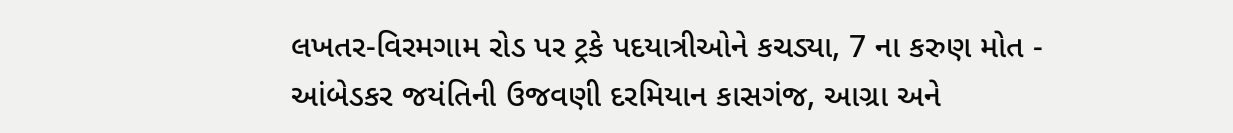લખતર-વિરમગામ રોડ પર ટ્રકે પદયાત્રીઓને કચડ્યા, 7 ના કરુણ મોત -
આંબેડકર જયંતિની ઉજવણી દરમિયાન કાસગંજ, આગ્રા અને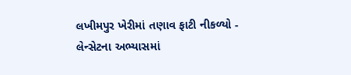લખીમપુર ખેરીમાં તણાવ ફાટી નીકળ્યો -
લેન્સેટના અભ્યાસમાં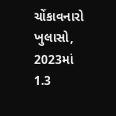ચોંકાવનારો ખુલાસો, 2023માં 1.3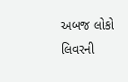અબજ લોકો લિવરની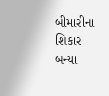બીમારીના શિકાર બન્યા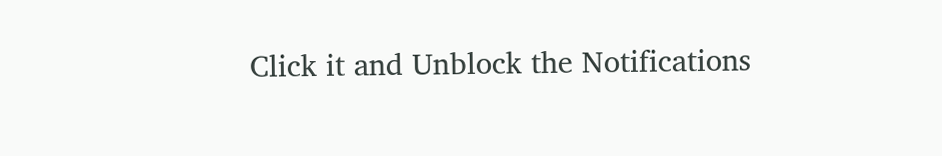Click it and Unblock the Notifications